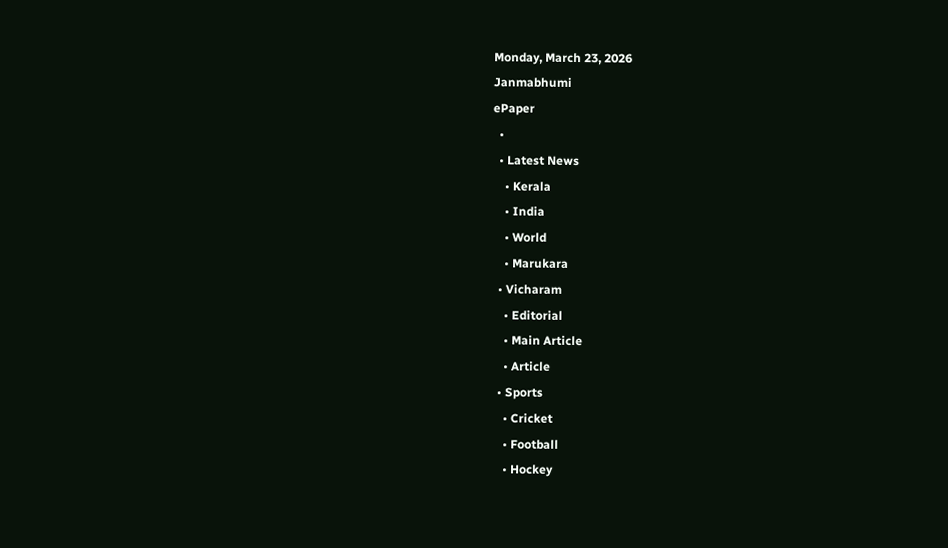Monday, March 23, 2026
Janmabhumi
ePaper
  •
  • Latest News
    • Kerala
    • India
    • World
    • Marukara
  • Vicharam
    • Editorial
    • Main Article
    • Article
  • Sports
    • Cricket
    • Football
    • Hockey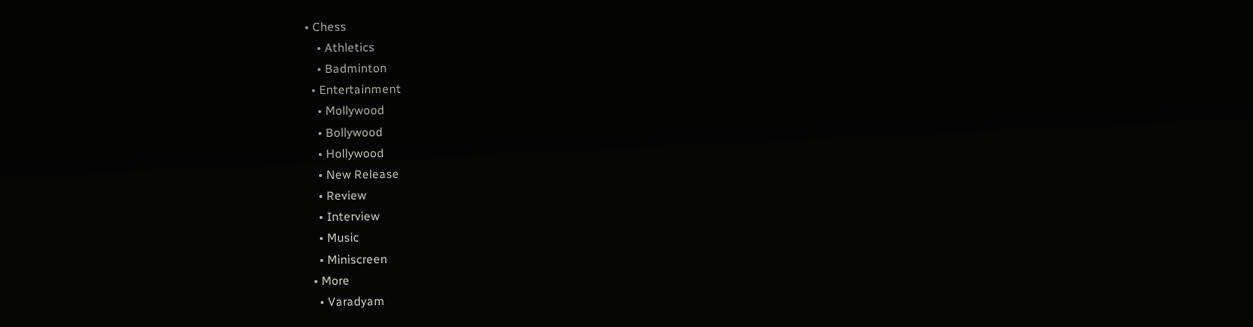• Chess
    • Athletics
    • Badminton
  • Entertainment
    • Mollywood
    • Bollywood
    • Hollywood
    • New Release
    • Review
    • Interview
    • Music
    • Miniscreen
  • More
    • Varadyam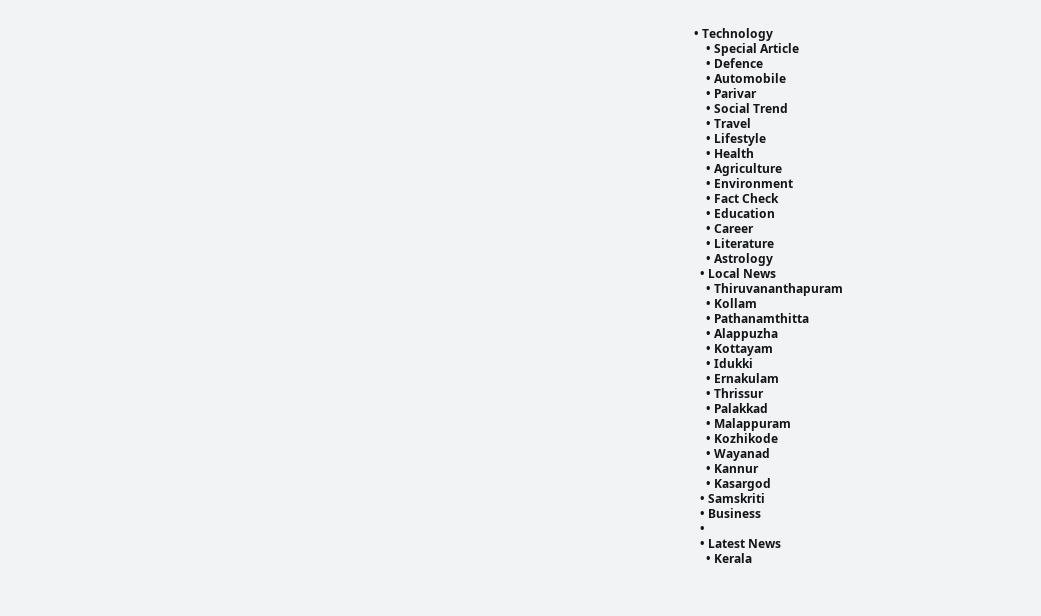• Technology
    • Special Article
    • Defence
    • Automobile
    • Parivar
    • Social Trend
    • Travel
    • Lifestyle
    • Health
    • Agriculture
    • Environment
    • Fact Check
    • Education
    • Career
    • Literature
    • Astrology
  • Local News
    • Thiruvananthapuram
    • Kollam
    • Pathanamthitta
    • Alappuzha
    • Kottayam
    • Idukki
    • Ernakulam
    • Thrissur
    • Palakkad
    • Malappuram
    • Kozhikode
    • Wayanad
    • Kannur
    • Kasargod
  • Samskriti
  • Business
  •
  • Latest News
    • Kerala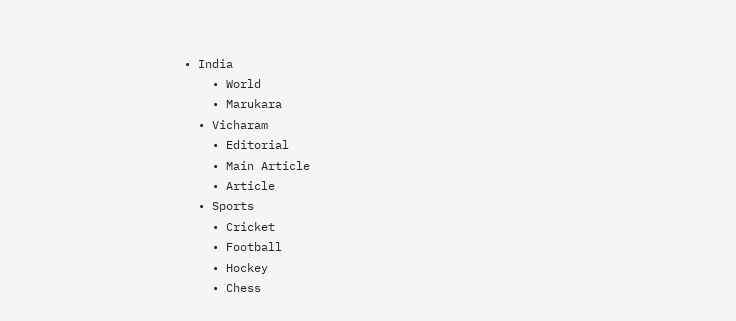• India
    • World
    • Marukara
  • Vicharam
    • Editorial
    • Main Article
    • Article
  • Sports
    • Cricket
    • Football
    • Hockey
    • Chess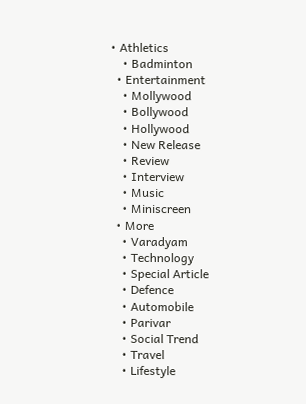• Athletics
    • Badminton
  • Entertainment
    • Mollywood
    • Bollywood
    • Hollywood
    • New Release
    • Review
    • Interview
    • Music
    • Miniscreen
  • More
    • Varadyam
    • Technology
    • Special Article
    • Defence
    • Automobile
    • Parivar
    • Social Trend
    • Travel
    • Lifestyle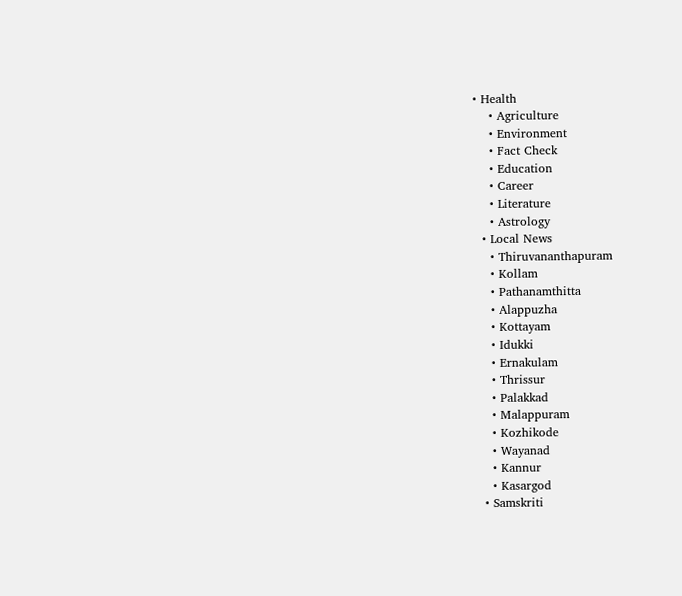• Health
    • Agriculture
    • Environment
    • Fact Check
    • Education
    • Career
    • Literature
    • Astrology
  • Local News
    • Thiruvananthapuram
    • Kollam
    • Pathanamthitta
    • Alappuzha
    • Kottayam
    • Idukki
    • Ernakulam
    • Thrissur
    • Palakkad
    • Malappuram
    • Kozhikode
    • Wayanad
    • Kannur
    • Kasargod
  • Samskriti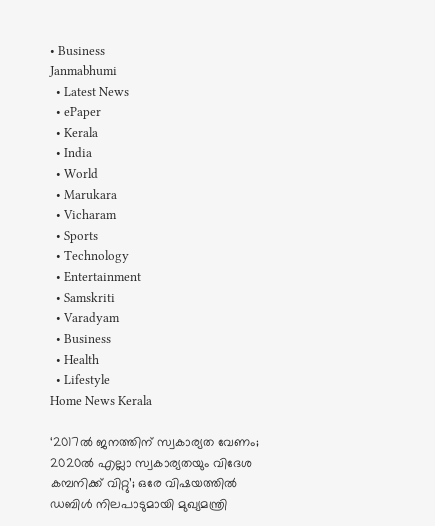• Business
Janmabhumi
  • Latest News
  • ePaper
  • Kerala
  • India
  • World
  • Marukara
  • Vicharam
  • Sports
  • Technology
  • Entertainment
  • Samskriti
  • Varadyam
  • Business
  • Health
  • Lifestyle
Home News Kerala

‘2017ല്‍ ജനത്തിന് സ്വകാര്യത വേണം; 2020ല്‍ എല്ലാ സ്വകാര്യതയും വിദേശ കമ്പനിക്ക് വിറ്റു’; ഒരേ വിഷയത്തില്‍ ഡബിള്‍ നിലപാടുമായി മുഖ്യമന്ത്രി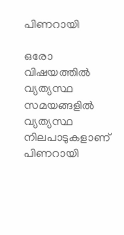പിണറായി

ഒരോ വിഷയത്തില്‍ വ്യത്യസ്ഥ സമയങ്ങളില്‍ വ്യത്യസ്ഥ നിലപാടുകളാണ് പിണറായി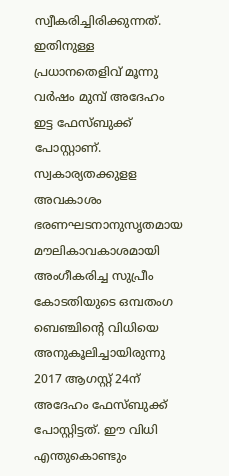സ്വീകരിച്ചിരിക്കുന്നത്. ഇതിനുള്ള പ്രധാനതെളിവ് മൂന്നു വര്‍ഷം മുമ്പ് അദേഹം ഇട്ട ഫേസ്ബുക്ക് പോസ്റ്റാണ്. സ്വകാര്യതക്കുളള അവകാശം ഭരണഘടനാനുസൃതമായ മൗലികാവകാശമായി അംഗീകരിച്ച സുപ്രീം കോടതിയുടെ ഒമ്പതംഗ ബെഞ്ചിന്റെ വിധിയെ അനുകൂലിച്ചായിരുന്നു 2017 ആഗസ്റ്റ് 24ന് അദേഹം ഫേസ്ബുക്ക് പോസ്റ്റിട്ടത്. ഈ വിധി എന്തുകൊണ്ടും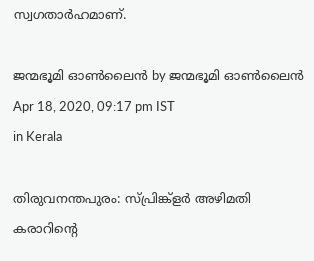സ്വഗതാര്‍ഹമാണ്.

ജന്മഭൂമി ഓണ്‍ലൈന്‍ by ജന്മഭൂമി ഓണ്‍ലൈന്‍
Apr 18, 2020, 09:17 pm IST
in Kerala

തിരുവനന്തപുരം: സ്പ്രിങ്ക്‌ളര്‍ അഴിമതി കരാറിന്റെ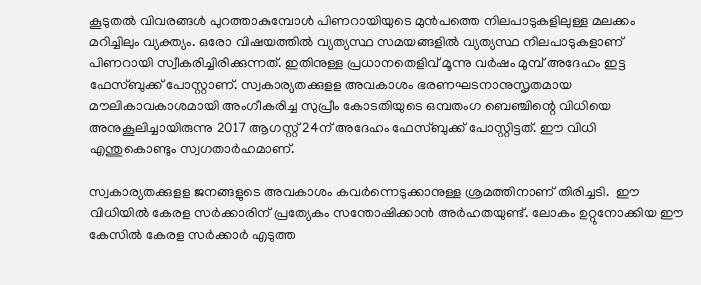കൂടുതല്‍ വിവരങ്ങള്‍ പുറത്താകുമ്പോള്‍ പിണറായിയുടെ മുന്‍പത്തെ നിലപാടുകളിലുള്ള മലക്കം മറിച്ചിലും വ്യക്ത്യം. ഒരോ വിഷയത്തില്‍ വ്യത്യസ്ഥ സമയങ്ങളില്‍ വ്യത്യസ്ഥ നിലപാടുകളാണ് പിണറായി സ്വീകരിച്ചിരിക്കുന്നത്. ഇതിനുള്ള പ്രധാനതെളിവ് മൂന്നു വര്‍ഷം മുമ്പ് അദേഹം ഇട്ട ഫേസ്ബുക്ക് പോസ്റ്റാണ്. സ്വകാര്യതക്കുളള അവകാശം ഭരണഘടനാനുസൃതമായ മൗലികാവകാശമായി അംഗീകരിച്ച സുപ്രീം കോടതിയുടെ ഒമ്പതംഗ ബെഞ്ചിന്റെ വിധിയെ അനുകൂലിച്ചായിരുന്നു 2017 ആഗസ്റ്റ് 24ന് അദേഹം ഫേസ്ബുക്ക് പോസ്റ്റിട്ടത്. ഈ വിധി  എന്തുകൊണ്ടും സ്വഗതാര്‍ഹമാണ്.

സ്വകാര്യതക്കുളള ജനങ്ങളുടെ അവകാശം കവര്‍ന്നെടുക്കാനുള്ള ശ്രമത്തിനാണ് തിരിച്ചടി.  ഈ വിധിയില്‍ കേരള സര്‍ക്കാരിന് പ്രത്യേകം സന്തോഷിക്കാന്‍ അര്‍ഹതയുണ്ട്. ലോകം ഉറ്റുനോക്കിയ ഈ കേസില്‍ കേരള സര്‍ക്കാര്‍ എടുത്ത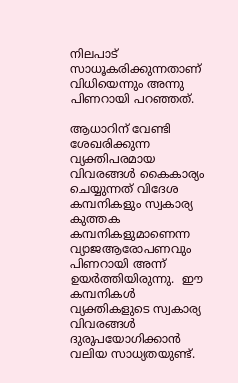നിലപാട് സാധൂകരിക്കുന്നതാണ് വിധിയെന്നും അന്നു പിണറായി പറഞ്ഞത്.

ആധാറിന് വേണ്ടി ശേഖരിക്കുന്ന വ്യക്തിപരമായ വിവരങ്ങള്‍ കൈകാര്യം ചെയ്യുന്നത് വിദേശ കമ്പനികളും സ്വകാര്യ കുത്തക കമ്പനികളുമാണെന്ന വ്യാജആരോപണവും പിണറായി അന്ന് ഉയര്‍ത്തിയിരുന്നു.  ഈ കമ്പനികള്‍ വ്യക്തികളുടെ സ്വകാര്യ വിവരങ്ങള്‍ ദുരുപയോഗിക്കാന്‍ വലിയ സാധ്യതയുണ്ട്.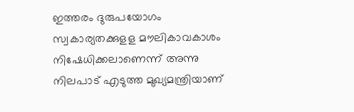ഇത്തരം ദുരുപയോഗം സ്വകാര്യതക്കുളള മൗലികാവകാശം നിഷേധിക്കലാണെന്ന് അന്നു നിലപാട് എടുത്ത മുഖ്യമന്ത്രിയാണ്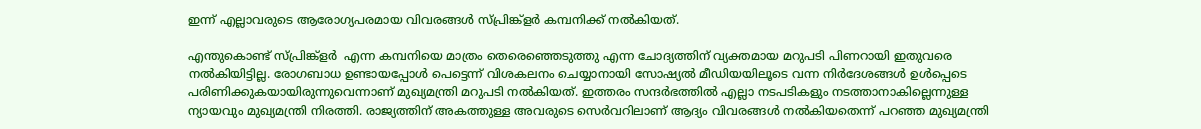ഇന്ന് എല്ലാവരുടെ ആരോഗ്യപരമായ വിവരങ്ങള്‍ സ്പ്രിങ്ക്‌ളര്‍ കമ്പനിക്ക് നല്‍കിയത്.

എന്തുകൊണ്ട് സ്പ്രിങ്ക്‌ളര്‍  എന്ന കമ്പനിയെ മാത്രം തെരെഞ്ഞെടുത്തു എന്ന ചോദ്യത്തിന് വ്യക്തമായ മറുപടി പിണറായി ഇതുവരെ  നല്‍കിയിട്ടില്ല. രോഗബാധ ഉണ്ടായപ്പോള്‍ പെട്ടെന്ന് വിശകലനം ചെയ്യാനായി സോഷ്യല്‍ മീഡിയയിലൂടെ വന്ന നിര്‍ദേശങ്ങള്‍ ഉള്‍പ്പെടെ പരിണിക്കുകയായിരുന്നുവെന്നാണ് മുഖ്യമന്ത്രി മറുപടി നല്‍കിയത്. ഇത്തരം സന്ദര്‍ഭത്തില്‍ എല്ലാ നടപടികളും നടത്താനാകില്ലെന്നുള്ള ന്യായവും മുഖ്യമന്ത്രി നിരത്തി. രാജ്യത്തിന് അകത്തുള്ള അവരുടെ സെര്‍വറിലാണ് ആദ്യം വിവരങ്ങള്‍ നല്‍കിയതെന്ന് പറഞ്ഞ മുഖ്യമന്ത്രി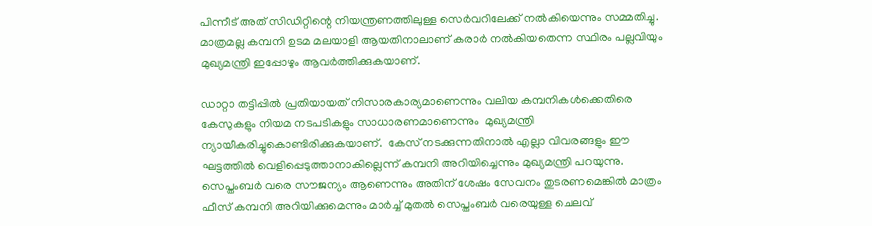പിന്നീട് അത് സിഡിറ്റിന്റെ നിയന്ത്രണത്തിലുള്ള സെര്‍വറിലേക്ക് നല്‍കിയെന്നും സമ്മതിച്ചു. മാത്രമല്ല കമ്പനി ഉടമ മലയാളി ആയതിനാലാണ് കരാര്‍ നല്‍കിയതെന്ന സ്ഥിരം പല്ലവിയും മുഖ്യമന്ത്രി ഇപ്പോഴും ആവര്‍ത്തിക്കുകയാണ്.

ഡാറ്റാ തട്ടിപ്പില്‍ പ്രതിയായത് നിസാരകാര്യമാണെന്നും വലിയ കമ്പനികള്‍ക്കെതിരെ കേസുകളും നിയമ നടപടികളും സാധാരണമാണെന്നും  മുഖ്യമന്ത്രി ന്യായീകരിച്ചുകൊണ്ടിരിക്കുകയാണ്.  കേസ് നടക്കുന്നതിനാല്‍ എല്ലാ വിവരങ്ങളും ഈ ഘട്ടത്തില്‍ വെളിപ്പെടുത്താനാകില്ലെന്ന് കമ്പനി അറിയിച്ചെന്നും മുഖ്യമന്ത്രി പറയുന്നു. സെപ്തംബര്‍ വരെ സൗജന്യം ആണെന്നും അതിന് ശേഷം സേവനം തുടരണമെങ്കില്‍ മാത്രം ഫീസ് കമ്പനി അറിയിക്കുമെന്നും മാര്‍ച്ച് മുതല്‍ സെപ്തംബര്‍ വരെയുള്ള ചെലവ്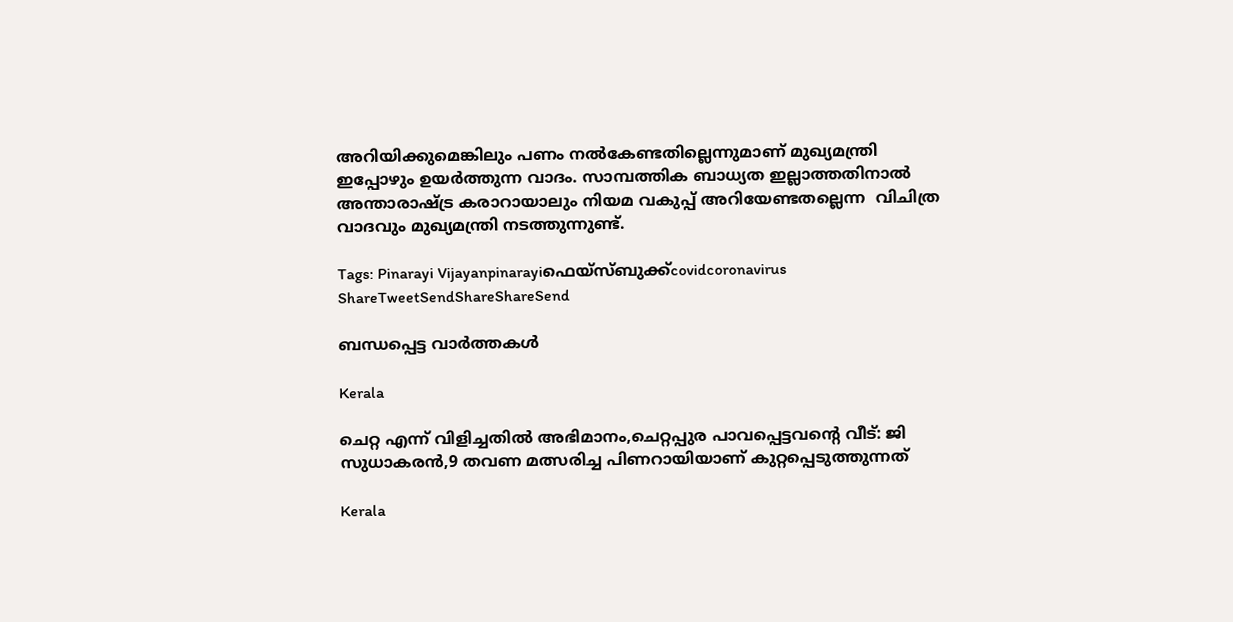അറിയിക്കുമെങ്കിലും പണം നല്‍കേണ്ടതില്ലെന്നുമാണ് മുഖ്യമന്ത്രി ഇപ്പോഴും ഉയര്‍ത്തുന്ന വാദം. സാമ്പത്തിക ബാധ്യത ഇല്ലാത്തതിനാല്‍ അന്താരാഷ്‌ട്ര കരാറായാലും നിയമ വകുപ്പ് അറിയേണ്ടതല്ലെന്ന  വിചിത്ര വാദവും മുഖ്യമന്ത്രി നടത്തുന്നുണ്ട്.

Tags: Pinarayi Vijayanpinarayiഫെയ്സ്ബുക്ക്covidcoronavirus
ShareTweetSendShareShareSend

ബന്ധപ്പെട്ട വാര്‍ത്തകള്‍

Kerala

ചെറ്റ എന്ന് വിളിച്ചതില്‍ അഭിമാനം,ചെറ്റപ്പുര പാവപ്പെട്ടവന്റെ വീട്: ജി സുധാകരന്‍,9 തവണ മത്സരിച്ച പിണറായിയാണ് കുറ്റപ്പെടുത്തുന്നത്

Kerala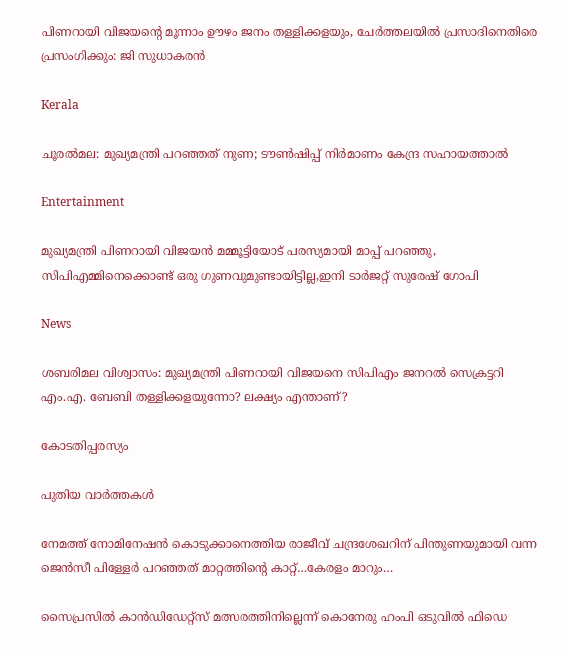പിണറായി വിജയന്റെ മൂന്നാം ഊഴം ജനം തള്ളിക്കളയും, ചേർത്തലയിൽ പ്രസാദിനെതിരെ പ്രസംഗിക്കും: ജി സുധാകരൻ

Kerala

ചൂരല്‍മല: മുഖ്യമന്ത്രി പറഞ്ഞത് നുണ; ടൗണ്‍ഷിപ്പ് നിര്‍മാണം കേന്ദ്ര സഹായത്താല്‍

Entertainment

മുഖ്യമന്ത്രി പിണറായി വിജയൻ മമ്മൂട്ടിയോട് പരസ്യമായി മാപ്പ് പറഞ്ഞു, സിപിഎമ്മിനെക്കൊണ്ട് ഒരു ഗുണവുമുണ്ടായിട്ടില്ല,ഇനി ടാർജറ്റ് സുരേഷ് ഗോപി

News

ശബരിമല വിശ്വാസം: മുഖ്യമന്ത്രി പിണറായി വിജയനെ സിപിഎം ജനറൽ സെക്രട്ടറി എം.എ. ബേബി തള്ളിക്കളയുന്നോ? ലക്ഷ്യം എന്താണ്?

കോടതിപ്പരസ്യം

പുതിയ വാര്‍ത്തകള്‍

നേമത്ത് നോമിനേഷന്‍ കൊടുക്കാനെത്തിയ രാജീവ് ചന്ദ്രശേഖറിന് പിന്തുണയുമായി വന്ന ജെന്‍സീ പിള്ളേര്‍ പറഞ്ഞത് മാറ്റത്തിന്റെ കാറ്റ്…കേരളം മാറും…

സൈപ്രസില്‍ കാന്‍ഡിഡേറ്റ്സ് മത്സരത്തിനില്ലെന്ന് കൊനേരു ഹംപി ഒടുവില്‍ ഫിഡെ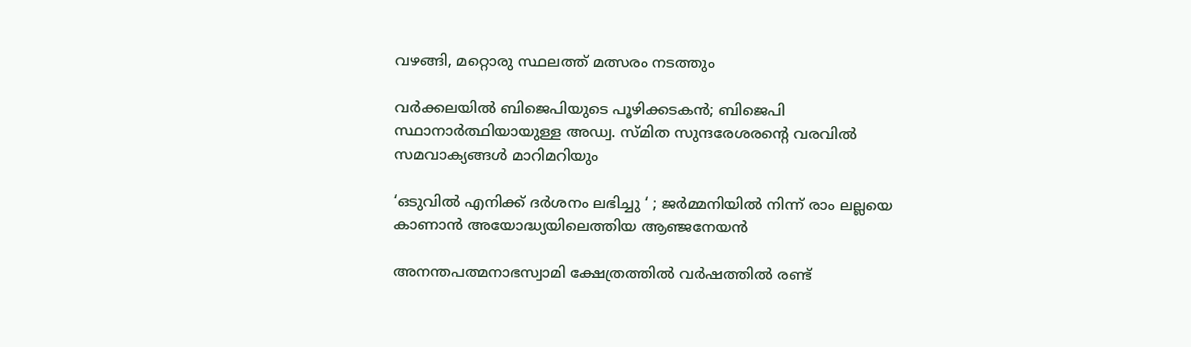വഴങ്ങി, മറ്റൊരു സ്ഥലത്ത് മത്സരം നടത്തും

വർക്കലയില്‍ ബിജെപിയുടെ പൂഴിക്കടകന്‍; ബിജെപി സ്ഥാനാർത്ഥിയായുള്ള അഡ്വ. സ്മിത സുന്ദരേശരന്റെ വരവില്‍ സമവാക്യങ്ങള്‍ മാറിമറിയും

‘ഒടുവിൽ എനിക്ക് ദർശനം ലഭിച്ചു ‘ ; ജർമ്മനിയിൽ നിന്ന് രാം ലല്ലയെ കാണാൻ അയോദ്ധ്യയിലെത്തിയ ആഞ്ജനേയൻ

അനന്തപത്മനാഭസ്വാമി ക്ഷേത്രത്തില്‍ വര്‍ഷത്തില്‍ രണ്ട്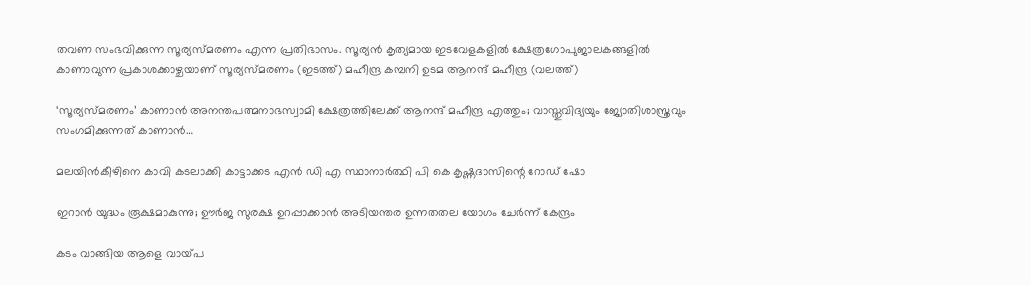തവണ സംഭവിക്കുന്ന സൂര്യസ്മരണം എന്ന പ്രതിഭാസം. സൂര്യന്‍ കൃത്യമായ ഇടവേളകളില്‍ ക്ഷേത്രഗോപുജാലകങ്ങളില്‍ കാണാവുന്ന പ്രകാശക്കാഴ്ചയാണ് സൂര്യസ്മരണം (ഇടത്ത്) മഹീന്ദ്ര കമ്പനി ഉടമ ആനന്ദ് മഹീന്ദ്ര (വലത്ത്)

‘സൂര്യസ്മരണം’ കാണാന്‍ അനന്തപത്മനാഭസ്വാമി ക്ഷേത്രത്തിലേക്ക് ആനന്ദ് മഹീന്ദ്ര എത്തും; വാസ്തുവിദ്യയും ജ്യോതിശാസ്ത്രവും സംഗമിക്കുന്നത് കാണാന്‍…

മലയിന്‍കീഴിനെ കാവി കടലാക്കി കാട്ടാക്കട എന്‍ ഡി എ സ്ഥാനാര്‍ത്ഥി പി കെ കൃഷ്ണദാസിന്റെ റോഡ് ഷോ

ഇറാന്‍ യുദ്ധം രൂക്ഷമാകുന്നു; ഊർജ സുരക്ഷ ഉറപ്പാക്കാൻ അടിയന്തര ഉന്നതതല യോഗം ചേർന്ന് കേന്ദ്രം

കടം വാങ്ങിയ ആളെ വായ്‌പ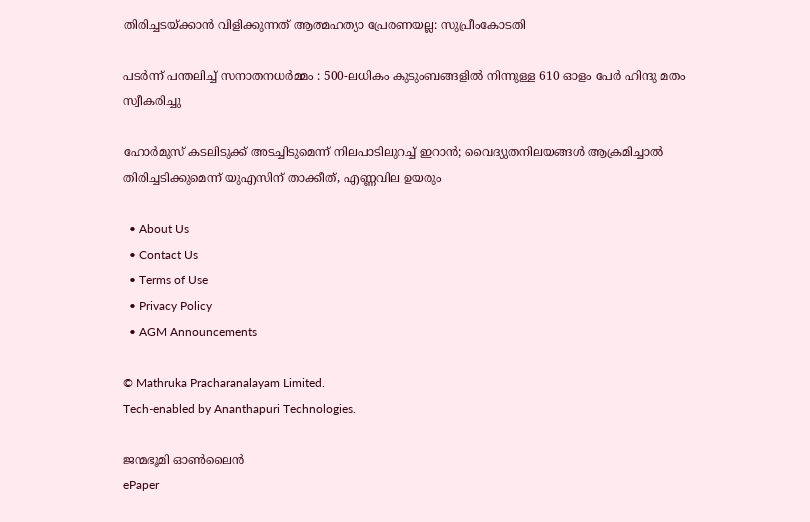തിരിച്ചടയ്‌ക്കാൻ വിളിക്കുന്നത് ആത്മഹത്യാ പ്രേരണയല്ല: സുപ്രീംകോടതി

പടർന്ന് പന്തലിച്ച് സനാതനധർമ്മം : 500-ലധികം കുടുംബങ്ങളിൽ നിന്നുള്ള 610 ഓളം പേർ ഹിന്ദു മതം സ്വീകരിച്ചു

ഹോര്‍മുസ് കടലിടുക്ക് അടച്ചിടുമെന്ന് നിലപാടിലുറച്ച് ഇറാന്‍; വൈദ്യുതനിലയങ്ങള്‍ ആക്രമിച്ചാല്‍ തിരിച്ചടിക്കുമെന്ന് യുഎസിന് താക്കീത്, എണ്ണവില ഉയരും

  • About Us
  • Contact Us
  • Terms of Use
  • Privacy Policy
  • AGM Announcements

© Mathruka Pracharanalayam Limited.
Tech-enabled by Ananthapuri Technologies.

ജന്മഭൂമി ഓണ്‍ലൈന്‍
ePaper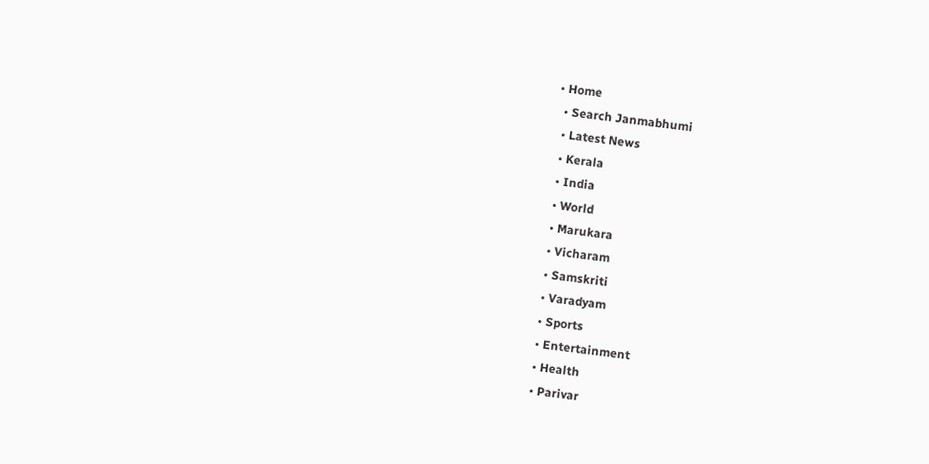• Home
  • Search Janmabhumi
  • Latest News
  • Kerala
  • India
  • World
  • Marukara
  • Vicharam
  • Samskriti
  • Varadyam
  • Sports
  • Entertainment
  • Health
  • Parivar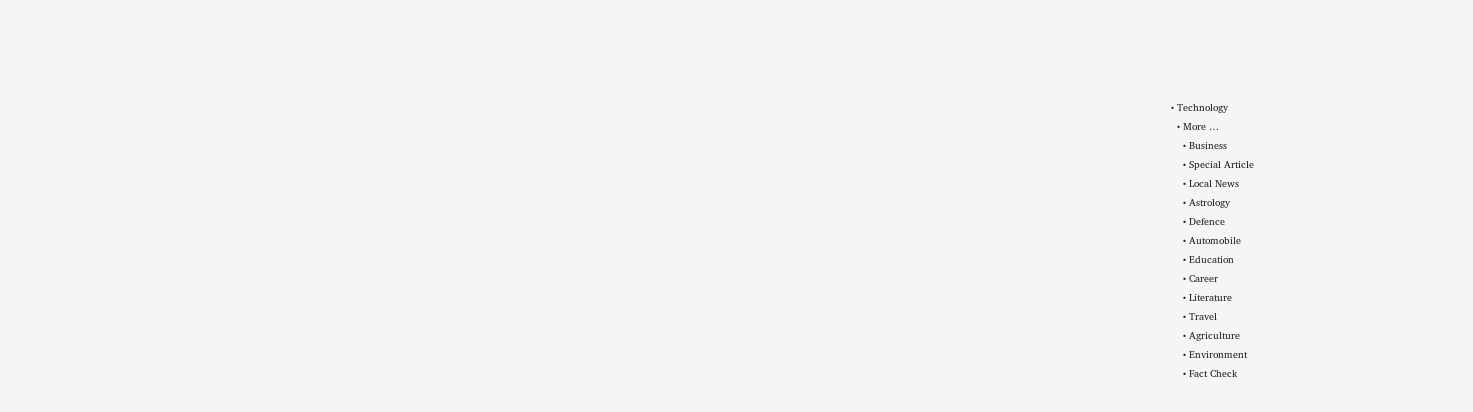• Technology
  • More …
    • Business
    • Special Article
    • Local News
    • Astrology
    • Defence
    • Automobile
    • Education
    • Career
    • Literature
    • Travel
    • Agriculture
    • Environment
    • Fact Check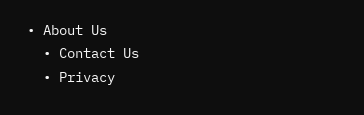• About Us
  • Contact Us
  • Privacy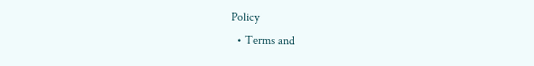Policy
  • Terms and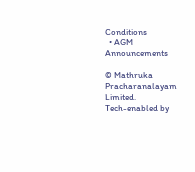Conditions
  • AGM Announcements

© Mathruka Pracharanalayam Limited.
Tech-enabled by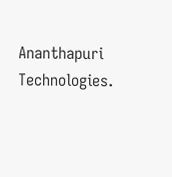Ananthapuri Technologies.